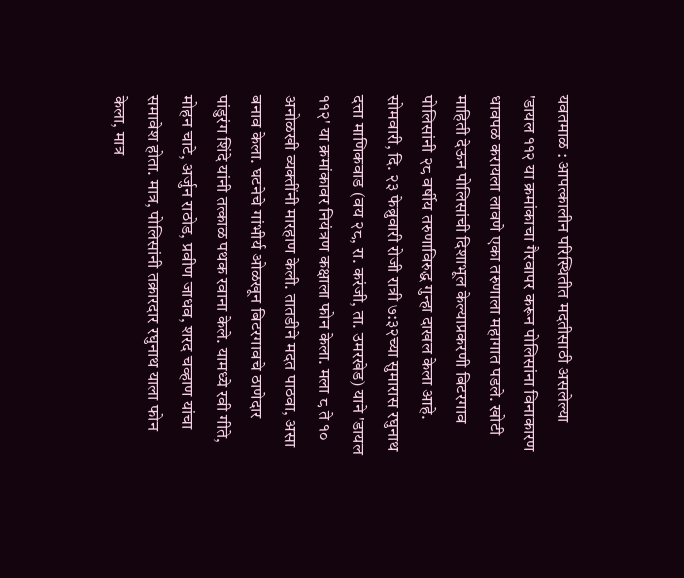यवतमाळ : आपत्कालीन परिस्थितीत मदतीसाठी असलेल्या 'डायल ११२ या क्रमांकाचा गैरवापर करून पोलिसांना विनाकारण धावपळ करायला लावणे एका तरुणाला महागात पडले. खोटी माहिती देऊन पोलिसांची दिशाभूल केल्याप्रकरणी बिटरगाव पोलिसांनी २८ वर्षीय तरुणाविरुद्ध गुन्हा दाखल केला आहे.
सोमवारी, दि. २३ फेब्रुवारी रोजी रात्री ७:३२च्या सुमारास रघुनाथ दत्ता माणिकवाड (वय २८, रा. करंजी, ता. उमरखेड) याने 'डायल ११२' या क्रमांकावर नियंत्रण कक्षाला फोन केला. मला ८ ते १० अनोळखी व्यक्तींनी मारहाण केली. तातडीने मदत पाठवा, असा बनाव केला. घटनेचे गांभीर्य ओळखून बिटरगावचे ठाणेदार पांडुरंग शिंदे यांनी तत्काळ पथक रवाना केले. यामध्ये रवी गीते, मोहन चाटे, अर्जुन राठोड, प्रवीण जाधव, शरद चव्हाण यांचा समावेश होता. मात्र, पोलिसांनी तक्रारदार रघुनाथ याला फोन केला, मात्र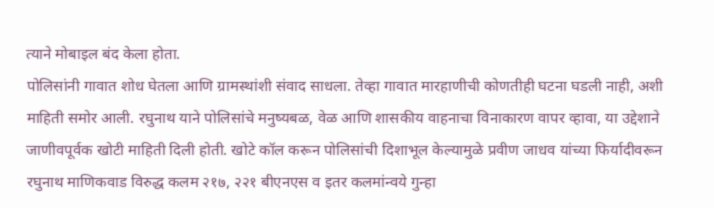त्याने मोबाइल बंद केला होता.
पोलिसांनी गावात शोध घेतला आणि ग्रामस्थांशी संवाद साधला. तेव्हा गावात मारहाणीची कोणतीही घटना घडली नाही, अशी माहिती समोर आली. रघुनाथ याने पोलिसांचे मनुष्यबळ, वेळ आणि शासकीय वाहनाचा विनाकारण वापर व्हावा, या उद्देशाने जाणीवपूर्वक खोटी माहिती दिली होती. खोटे कॉल करून पोलिसांची दिशाभूल केल्यामुळे प्रवीण जाधव यांच्या फिर्यादीवरून रघुनाथ माणिकवाड विरुद्ध कलम २१७, २२१ बीएनएस व इतर कलमांन्वये गुन्हा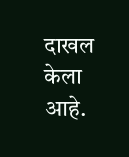दाखल केला आहे.